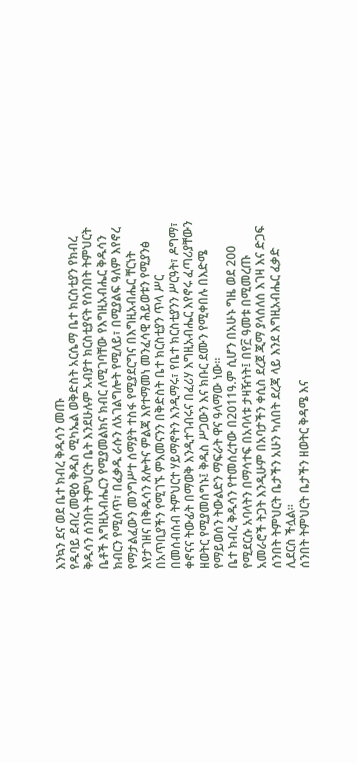እንኳን ደና ወደ ቤተ ክብረ ቅዱሳን መጡ
የዱባይ ደብረ መዊዕ ቅዱስ ሚካኤል ወቅድስት አርሴማ ቤተ ክርስቲያን የክብረ ቅዱሳን ሰንበት ትምህርት ቤት እንደሁሉም አብያተ ክርስቲያናት የሰንበት ትምህርት ቤቶች እግዚአብሔርን የሚያመልክና ክብር ለሚገባቸው የእግዚአብሔር ቅዱሳን ክብርን የሚሰጥ፣ በፈቃዱ ራሱን ለአገልግሎት የሚለይ፣ በሚያልፍ ዓለም እየኖረ የማታልፈውን መንግሥተ ሰማያት ተስፋ የሚያደርግና በእግዚአብሔር ቸርነት እየታገዘና በቅዱሳን ጸሎትና ምልጃ እየተማመነ መንፈሳዊ ሕይወቱን የሚያንፅ በአጥቢያችን የሚገኙ ምእመናንን በቅድስት ቤተ ክርስቲያን ጥላ ሥር በመሰብሰብ ትምህርተ ሃይማኖትን እንዲማሩ፣ የቤተ ክርስቲያንን ሥርዓት፣ ዶግማ፣ ቀኖናና ትውፊት በማወቅ እንዲተገብሩና በፈሪሃ እግዚአብሔር እየኖሩ ፈጣሪያቸውን ዘወትር የሚያመሰግኑ፤ ቅዱስ ሥጋውን እና ክቡር ደሙን የሚቀበሉ በእድሜ የማይወሰን ትውልድን ማፍራት ዋና ዓላማው ነው።
ቤተ ክብረ ቅዱሳን የተመሰረተው በ2011ዓ.ም ሲሆን በአሁኑ ግዜ ወደ 200 የሚደርሱ አባላትን በማሳተፍ በአባላቱ ታዛዥነት፤ በየ፫ ዓመቱ በሚመረጡ አመራሮች ትጋት እንዲሁም በአባታችን ቀሲስ ደረጀ ጂማ ያላሰለሰ እገዛ እና ድጋፍ ሰንበት ትምህርት ቤታችን አሁን ካለበት ደረጃ ላይ እንደ እግዚአብሔር ፈቃድ ሊደርስ ችሏል።
ሰንበት ትምህርት ቤታችን ዘወትር ቅዳሜ እና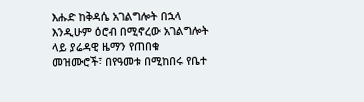እሑድ ከቅዳሴ አገልግሎት በኋላ እንዲሁም ዕሮብ በሚኖረው አገልግሎት ላይ ያሬዳዊ ዜማን የጠበቁ መዝሙሮች፣ በየዓመቱ በሚከበሩ የቤተ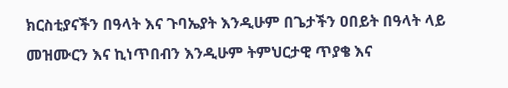ክርስቲያናችን በዓላት እና ጉባኤያት እንዲሁም በጌታችን ዐበይት በዓላት ላይ መዝሙርን እና ኪነጥበብን እንዲሁም ትምህርታዊ ጥያቄ እና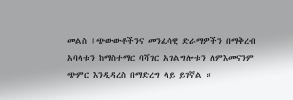መልስ ፤ጭውውቶችንና መንፈሳዊ ድራማዎችን በማቅረብ አባላቱን ከማስተማር ባሻገር አገልግሎቱን ለምእመናንም ጭምር እንዲዳረስ በማድረግ ላይ ይገኛል ።